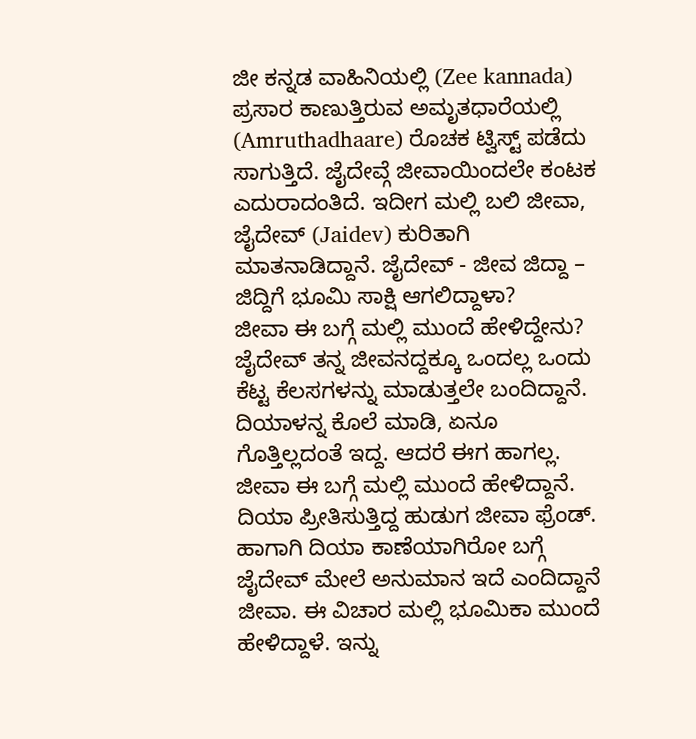ಜೀ ಕನ್ನಡ ವಾಹಿನಿಯಲ್ಲಿ (Zee kannada) ಪ್ರಸಾರ ಕಾಣುತ್ತಿರುವ ಅಮೃತಧಾರೆಯಲ್ಲಿ (Amruthadhaare) ರೊಚಕ ಟ್ವಿಸ್ಟ್ ಪಡೆದು ಸಾಗುತ್ತಿದೆ. ಜೈದೇವ್ಗೆ ಜೀವಾಯಿಂದಲೇ ಕಂಟಕ ಎದುರಾದಂತಿದೆ. ಇದೀಗ ಮಲ್ಲಿ ಬಲಿ ಜೀವಾ, ಜೈದೇವ್ (Jaidev) ಕುರಿತಾಗಿ ಮಾತನಾಡಿದ್ದಾನೆ. ಜೈದೇವ್ - ಜೀವ ಜಿದ್ದಾ – ಜಿದ್ದಿಗೆ ಭೂಮಿ ಸಾಕ್ಷಿ ಆಗಲಿದ್ದಾಳಾ?
ಜೀವಾ ಈ ಬಗ್ಗೆ ಮಲ್ಲಿ ಮುಂದೆ ಹೇಳಿದ್ದೇನು?
ಜೈದೇವ್ ತನ್ನ ಜೀವನದ್ದಕ್ಕೂ ಒಂದಲ್ಲ ಒಂದು ಕೆಟ್ಟ ಕೆಲಸಗಳನ್ನು ಮಾಡುತ್ತಲೇ ಬಂದಿದ್ದಾನೆ. ದಿಯಾಳನ್ನ ಕೊಲೆ ಮಾಡಿ, ಏನೂ ಗೊತ್ತಿಲ್ಲದಂತೆ ಇದ್ದ. ಆದರೆ ಈಗ ಹಾಗಲ್ಲ. ಜೀವಾ ಈ ಬಗ್ಗೆ ಮಲ್ಲಿ ಮುಂದೆ ಹೇಳಿದ್ದಾನೆ. ದಿಯಾ ಪ್ರೀತಿಸುತ್ತಿದ್ದ ಹುಡುಗ ಜೀವಾ ಫ್ರೆಂಡ್. ಹಾಗಾಗಿ ದಿಯಾ ಕಾಣೆಯಾಗಿರೋ ಬಗ್ಗೆ ಜೈದೇವ್ ಮೇಲೆ ಅನುಮಾನ ಇದೆ ಎಂದಿದ್ದಾನೆ ಜೀವಾ. ಈ ವಿಚಾರ ಮಲ್ಲಿ ಭೂಮಿಕಾ ಮುಂದೆ ಹೇಳಿದ್ದಾಳೆ. ಇನ್ನು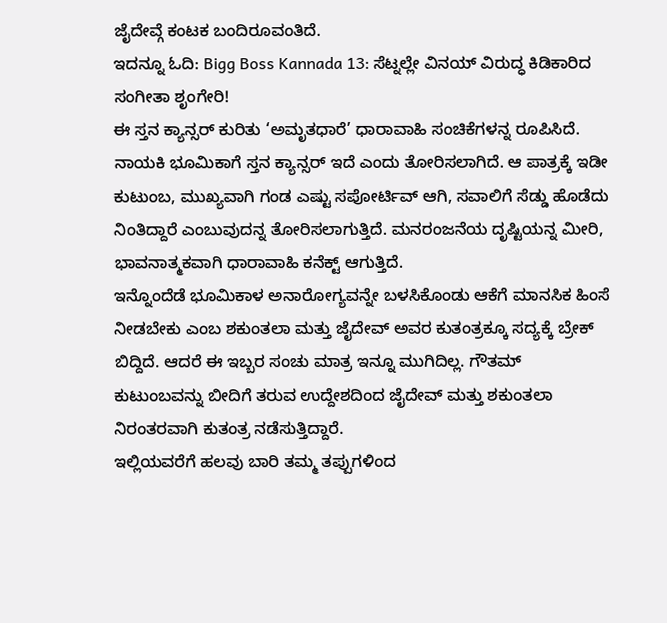ಜೈದೇವ್ಗೆ ಕಂಟಕ ಬಂದಿರೂವಂತಿದೆ.
ಇದನ್ನೂ ಓದಿ: Bigg Boss Kannada 13: ಸೆಟ್ನಲ್ಲೇ ವಿನಯ್ ವಿರುದ್ಧ ಕಿಡಿಕಾರಿದ ಸಂಗೀತಾ ಶೃಂಗೇರಿ!
ಈ ಸ್ತನ ಕ್ಯಾನ್ಸರ್ ಕುರಿತು ‘ಅಮೃತಧಾರೆ’ ಧಾರಾವಾಹಿ ಸಂಚಿಕೆಗಳನ್ನ ರೂಪಿಸಿದೆ. ನಾಯಕಿ ಭೂಮಿಕಾಗೆ ಸ್ತನ ಕ್ಯಾನ್ಸರ್ ಇದೆ ಎಂದು ತೋರಿಸಲಾಗಿದೆ. ಆ ಪಾತ್ರಕ್ಕೆ ಇಡೀ ಕುಟುಂಬ, ಮುಖ್ಯವಾಗಿ ಗಂಡ ಎಷ್ಟು ಸಪೋರ್ಟಿವ್ ಆಗಿ, ಸವಾಲಿಗೆ ಸೆಡ್ಡು ಹೊಡೆದು ನಿಂತಿದ್ದಾರೆ ಎಂಬುವುದನ್ನ ತೋರಿಸಲಾಗುತ್ತಿದೆ. ಮನರಂಜನೆಯ ದೃಷ್ಟಿಯನ್ನ ಮೀರಿ, ಭಾವನಾತ್ಮಕವಾಗಿ ಧಾರಾವಾಹಿ ಕನೆಕ್ಟ್ ಆಗುತ್ತಿದೆ.
ಇನ್ನೊಂದೆಡೆ ಭೂಮಿಕಾಳ ಅನಾರೋಗ್ಯವನ್ನೇ ಬಳಸಿಕೊಂಡು ಆಕೆಗೆ ಮಾನಸಿಕ ಹಿಂಸೆ ನೀಡಬೇಕು ಎಂಬ ಶಕುಂತಲಾ ಮತ್ತು ಜೈದೇವ್ ಅವರ ಕುತಂತ್ರಕ್ಕೂ ಸದ್ಯಕ್ಕೆ ಬ್ರೇಕ್ ಬಿದ್ದಿದೆ. ಆದರೆ ಈ ಇಬ್ಬರ ಸಂಚು ಮಾತ್ರ ಇನ್ನೂ ಮುಗಿದಿಲ್ಲ. ಗೌತಮ್ ಕುಟುಂಬವನ್ನು ಬೀದಿಗೆ ತರುವ ಉದ್ದೇಶದಿಂದ ಜೈದೇವ್ ಮತ್ತು ಶಕುಂತಲಾ ನಿರಂತರವಾಗಿ ಕುತಂತ್ರ ನಡೆಸುತ್ತಿದ್ದಾರೆ.
ಇಲ್ಲಿಯವರೆಗೆ ಹಲವು ಬಾರಿ ತಮ್ಮ ತಪ್ಪುಗಳಿಂದ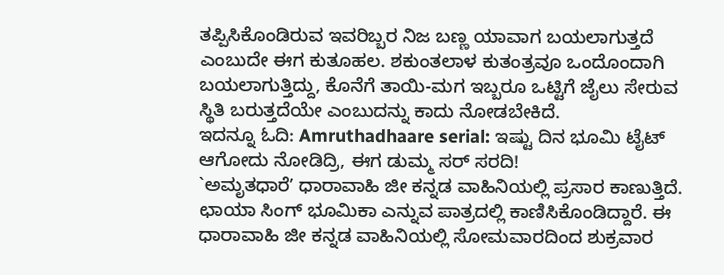ತಪ್ಪಿಸಿಕೊಂಡಿರುವ ಇವರಿಬ್ಬರ ನಿಜ ಬಣ್ಣ ಯಾವಾಗ ಬಯಲಾಗುತ್ತದೆ ಎಂಬುದೇ ಈಗ ಕುತೂಹಲ. ಶಕುಂತಲಾಳ ಕುತಂತ್ರವೂ ಒಂದೊಂದಾಗಿ ಬಯಲಾಗುತ್ತಿದ್ದು, ಕೊನೆಗೆ ತಾಯಿ-ಮಗ ಇಬ್ಬರೂ ಒಟ್ಟಿಗೆ ಜೈಲು ಸೇರುವ ಸ್ಥಿತಿ ಬರುತ್ತದೆಯೇ ಎಂಬುದನ್ನು ಕಾದು ನೋಡಬೇಕಿದೆ.
ಇದನ್ನೂ ಓದಿ: Amruthadhaare serial: ಇಷ್ಟು ದಿನ ಭೂಮಿ ಟೈಟ್ ಆಗೋದು ನೋಡಿದ್ರಿ, ಈಗ ಡುಮ್ಮ ಸರ್ ಸರದಿ!
`ಅಮೃತಧಾರೆʼ ಧಾರಾವಾಹಿ ಜೀ ಕನ್ನಡ ವಾಹಿನಿಯಲ್ಲಿ ಪ್ರಸಾರ ಕಾಣುತ್ತಿದೆ. ಛಾಯಾ ಸಿಂಗ್ ಭೂಮಿಕಾ ಎನ್ನುವ ಪಾತ್ರದಲ್ಲಿ ಕಾಣಿಸಿಕೊಂಡಿದ್ದಾರೆ. ಈ ಧಾರಾವಾಹಿ ಜೀ ಕನ್ನಡ ವಾಹಿನಿಯಲ್ಲಿ ಸೋಮವಾರದಿಂದ ಶುಕ್ರವಾರ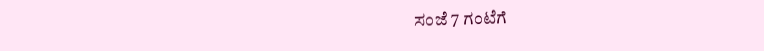ಸಂಜೆ 7 ಗಂಟೆಗೆ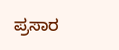ಪ್ರಸಾರ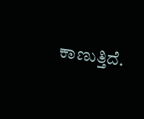ಕಾಣುತ್ತಿದೆ.